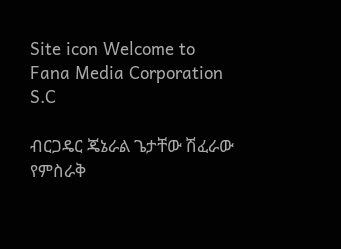Site icon Welcome to Fana Media Corporation S.C

ብርጋዴር ጄኔራል ጌታቸው ሽፈራው የምስራቅ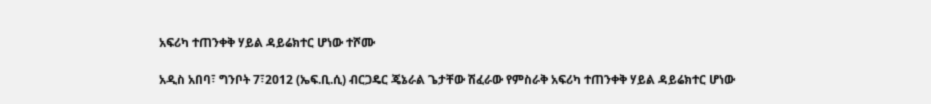አፍሪካ ተጠንቀቅ ሃይል ዳይሬክተር ሆነው ተሾሙ

አዲስ አበባ፣ ግንቦት 7፣2012 (ኤፍ.ቢ.ሲ) ብርጋዴር ጄኔራል ጌታቸው ሽፈራው የምስራቅ አፍሪካ ተጠንቀቅ ሃይል ዳይሬክተር ሆነው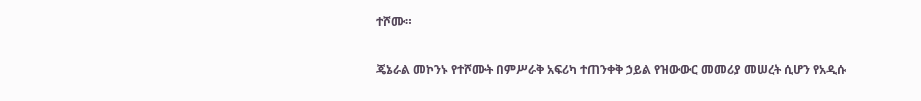ተሾሙ።

ጄኔራል መኮንኑ የተሾሙት በምሥራቅ አፍሪካ ተጠንቀቅ ኃይል የዝውውር መመሪያ መሠረት ሲሆን የአዲሱ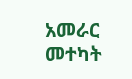አመራር መተካት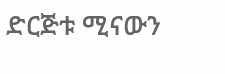ድርጅቱ ሚናውን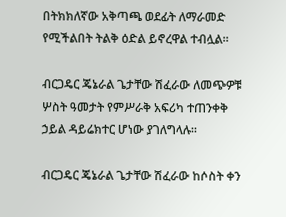በትክክለኛው አቅጣጫ ወደፊት ለማራመድ የሚችልበት ትልቅ ዕድል ይኖረዋል ተብሏል።

ብርጋዴር ጄኔራል ጌታቸው ሽፈራው ለመጭዎቹ ሦስት ዓመታት የምሥራቅ አፍሪካ ተጠንቀቅ ኃይል ዳይሬክተር ሆነው ያገለግላሉ።

ብርጋዴር ጄኔራል ጌታቸው ሽፈራው ከሶስት ቀን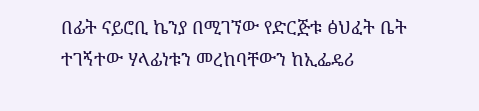በፊት ናይሮቢ ኬንያ በሚገኘው የድርጅቱ ፅህፈት ቤት ተገኝተው ሃላፊነቱን መረከባቸውን ከኢፌዴሪ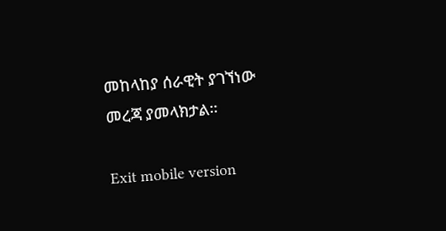መከላከያ ሰራዊት ያገኘነው መረጃ ያመላክታል።

Exit mobile version